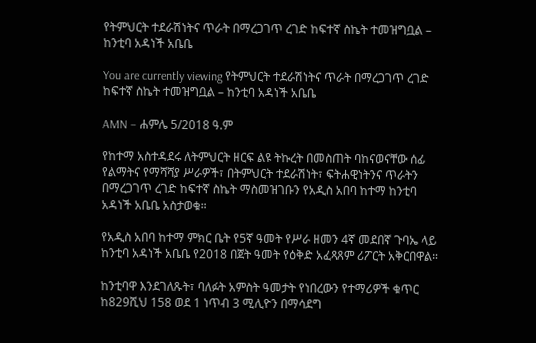የትምህርት ተደራሽነትና ጥራት በማረጋገጥ ረገድ ከፍተኛ ስኬት ተመዝግቧል – ከንቲባ አዳነች አቤቤ

You are currently viewing የትምህርት ተደራሽነትና ጥራት በማረጋገጥ ረገድ ከፍተኛ ስኬት ተመዝግቧል – ከንቲባ አዳነች አቤቤ

AMN – ሐምሌ 5/2018 ዓ.ም

የከተማ አስተዳደሩ ለትምህርት ዘርፍ ልዩ ትኩረት በመስጠት ባከናወናቸው ሰፊ የልማትና የማሻሻያ ሥራዎች፣ በትምህርት ተደራሽነት፣ ፍትሐዊነትንና ጥራትን በማረጋገጥ ረገድ ከፍተኛ ስኬት ማስመዝገቡን የአዲስ አበባ ከተማ ከንቲባ አዳነች አቤቤ አስታወቁ።

የአዲስ አበባ ከተማ ምክር ቤት የ5ኛ ዓመት የሥራ ዘመን 4ኛ መደበኛ ጉባኤ ላይ ከንቲባ አዳነች አቤቤ የ2018 በጀት ዓመት የዕቅድ አፈጻጸም ሪፖርት አቅርበዋል።

ከንቲባዋ እንደገለጹት፣ ባለፉት አምስት ዓመታት የነበረውን የተማሪዎች ቁጥር ከ829ሺህ 158 ወደ 1 ነጥብ 3 ሚሊዮን በማሳደግ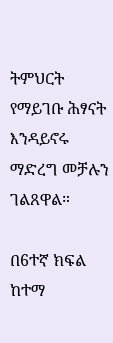ትምህርት የማይገቡ ሕፃናት እንዳይኖሩ ማድረግ መቻሉን ገልጸዋል።

በ6ተኛ ክፍል ከተማ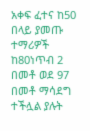አቀፍ ፈተና ከ50 በላይ ያመጡ ተማሪዎች ከ80ነጥብ 2 በመቶ ወደ 97 በመቶ ማሳደግ ተችሏል ያሉት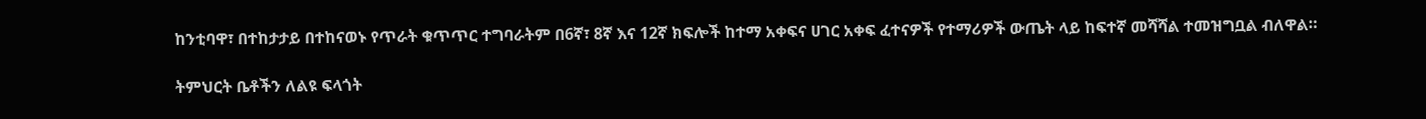ከንቲባዋ፣ በተከታታይ በተከናወኑ የጥራት ቁጥጥር ተግባራትም በ6ኛ፣ 8ኛ እና 12ኛ ክፍሎች ከተማ አቀፍና ሀገር አቀፍ ፈተናዎች የተማሪዎች ውጤት ላይ ከፍተኛ መሻሻል ተመዝግቧል ብለዋል።

ትምህርት ቤቶችን ለልዩ ፍላጎት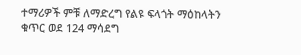ተማሪዎች ምቹ ለማድረግ የልዩ ፍላጎት ማዕከላትን ቁጥር ወደ 124 ማሳደግ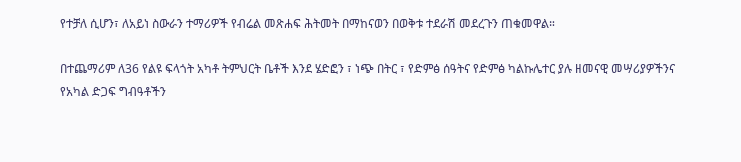የተቻለ ሲሆን፣ ለአይነ ስውራን ተማሪዎች የብሬል መጽሐፍ ሕትመት በማከናወን በወቅቱ ተደራሽ መደረጉን ጠቁመዋል።

በተጨማሪም ለ36 የልዩ ፍላጎት አካቶ ትምህርት ቤቶች እንደ ሄድፎን ፣ ነጭ በትር ፣ የድምፅ ሰዓትና የድምፅ ካልኩሌተር ያሉ ዘመናዊ መሣሪያዎችንና የአካል ድጋፍ ግብዓቶችን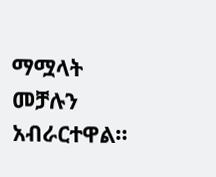ማሟላት መቻሉን አብራርተዋል።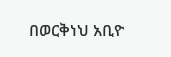በወርቅነህ አቢዮ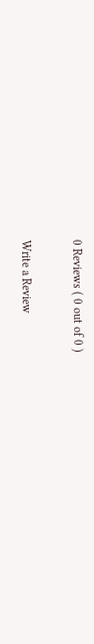0 Reviews ( 0 out of 0 )

Write a Review